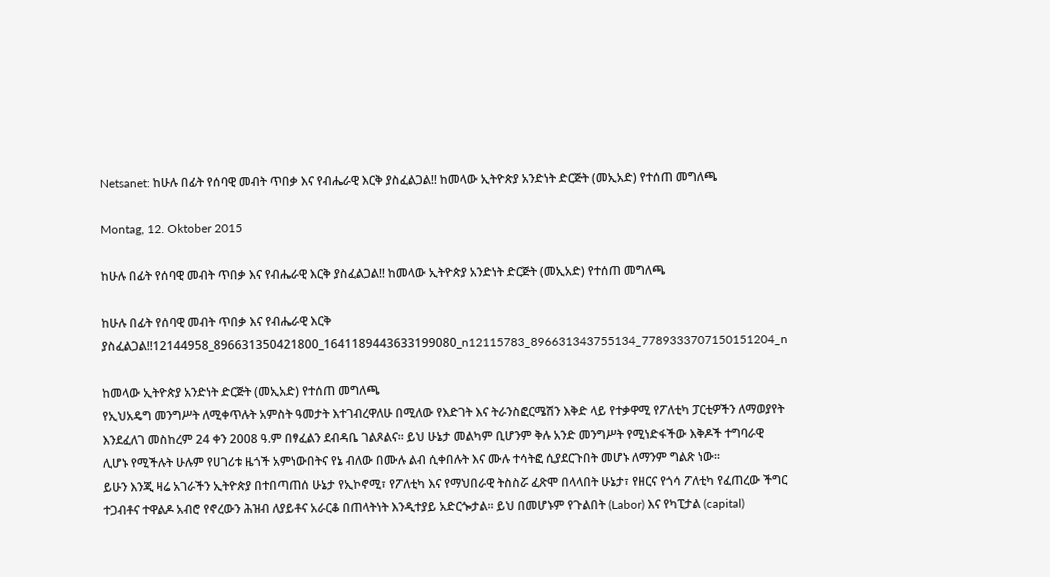Netsanet: ከሁሉ በፊት የሰባዊ መብት ጥበቃ እና የብሔራዊ እርቅ ያስፈልጋል!! ከመላው ኢትዮጵያ አንድነት ድርጅት (መኢአድ) የተሰጠ መግለጫ

Montag, 12. Oktober 2015

ከሁሉ በፊት የሰባዊ መብት ጥበቃ እና የብሔራዊ እርቅ ያስፈልጋል!! ከመላው ኢትዮጵያ አንድነት ድርጅት (መኢአድ) የተሰጠ መግለጫ

ከሁሉ በፊት የሰባዊ መብት ጥበቃ እና የብሔራዊ እርቅ ያስፈልጋል!!12144958_896631350421800_1641189443633199080_n12115783_896631343755134_7789333707150151204_n

ከመላው ኢትዮጵያ አንድነት ድርጅት (መኢአድ) የተሰጠ መግለጫ
የኢህአዴግ መንግሥት ለሚቀጥሉት አምስት ዓመታት እተገብረዋለሁ በሚለው የእድገት እና ትራንስፎርሜሽን እቅድ ላይ የተቃዋሚ የፖለቲካ ፓርቲዎችን ለማወያየት እንደፈለገ መስከረም 24 ቀን 2008 ዓ.ም በፃፈልን ደብዳቤ ገልጾልና፡፡ ይህ ሁኔታ መልካም ቢሆንም ቅሉ አንድ መንግሥት የሚነድፋችው እቅዶች ተግባራዊ ሊሆኑ የሚችሉት ሁሉም የሀገሪቱ ዜጎች አምነውበትና የኔ ብለው በሙሉ ልብ ሲቀበሉት እና ሙሉ ተሳትፎ ሲያደርጉበት መሆኑ ለማንም ግልጽ ነው፡፡
ይሁን እንጂ ዛሬ አገራችን ኢትዮጵያ በተበጣጠሰ ሁኔታ የኢኮኖሚ፣ የፖለቲካ እና የማህበራዊ ትስስሯ ፈጽሞ በላላበት ሁኔታ፣ የዘርና የጎሳ ፖለቲካ የፈጠረው ችግር ተጋብቶና ተዋልዶ አብሮ የኖረውን ሕዝብ ለያይቶና አራርቆ በጠላትነት እንዲተያይ አድርጐታል፡፡ ይህ በመሆኑም የጉልበት (Labor) እና የካፒታል (capital)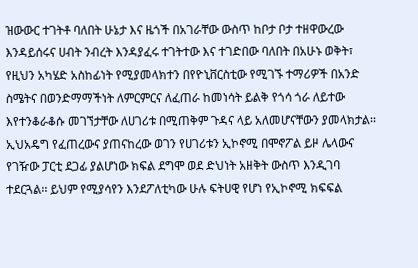ዝውውር ተገትቶ ባለበት ሁኔታ እና ዜጎች በአገራቸው ውስጥ ከቦታ ቦታ ተዘዋውረው እንዳይሰሩና ሀብት ንብረት እንዳያፈሩ ተገትተው እና ተገድበው ባለበት በአሁኑ ወቅት፣ የዚህን አካሄድ አስከፊነት የሚያመላክተን በየዮኒቨርስቲው የሚገኙ ተማሪዎች በአንድ ስሜትና በወንድማማችነት ለምርምርና ለፈጠራ ከመነሳት ይልቅ የጎሳ ጎራ ለይተው እየተንቆራቆሱ መገኘታቸው ለሀገሪቱ በሚጠቅም ጉዳና ላይ አለመሆናቸውን ያመላክታል፡፡
ኢህአዴግ የፈጠረውና ያጠናከረው ወገን የሀገሪቱን ኢኮኖሚ በሞኖፖል ይዞ ሌላውና የገዥው ፓርቲ ደጋፊ ያልሆነው ክፍል ደግሞ ወደ ድህነት አዘቅት ውስጥ እንዲገባ ተደርጓል፡፡ ይህም የሚያሳየን እንደፖለቲካው ሁሉ ፍትሀዊ የሆነ የኢኮኖሚ ክፍፍል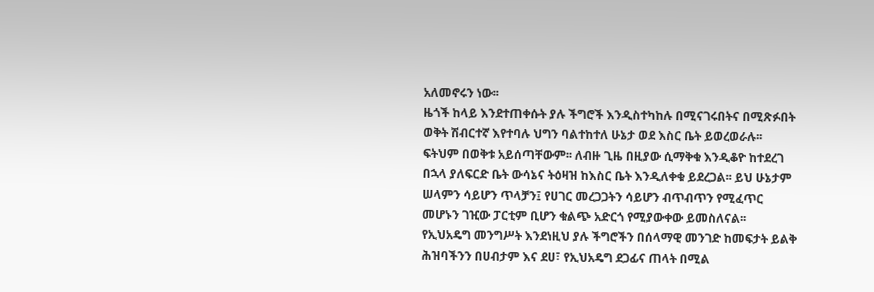አለመኖሩን ነው፡፡
ዜጎች ከላይ እንደተጠቀሱት ያሉ ችግሮች እንዲስተካከሉ በሚናገሩበትና በሚጽፉበት ወቅት ሽብርተኛ እየተባሉ ህግን ባልተከተለ ሁኔታ ወደ እስር ቤት ይወረወራሉ፡፡ ፍትህም በወቅቱ አይሰጣቸውም፡፡ ለብዙ ጊዜ በዚያው ሲማቅቁ እንዲቆዮ ከተደረገ በኋላ ያለፍርድ ቤት ውሳኔና ትዕዛዝ ከእስር ቤት እንዲለቀቁ ይደረጋል፡፡ ይህ ሁኔታም ሠላምን ሳይሆን ጥላቻን፤ የሀገር መረጋጋትን ሳይሆን ብጥብጥን የሚፈጥር መሆኑን ገዢው ፓርቲም ቢሆን ቁልጭ አድርጎ የሚያውቀው ይመስለናል፡፡
የኢህአዴግ መንግሥት እንደነዚህ ያሉ ችግሮችን በሰላማዊ መንገድ ከመፍታት ይልቅ ሕዝባችንን በሀብታም እና ደሀ፣ የኢህአዴግ ደጋፊና ጠላት በሚል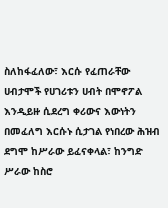ስለከፋፈለው፣ እርሱ የፈጠራቸው ሀብታሞች የሀገሪቱን ሀብት በሞኖፖል እንዲይዙ ሲደረግ ቀሪውና እውነትን በመፈለግ እርሱኑ ሲታገል የነበረው ሕዝብ ደግሞ ከሥራው ይፈናቀላል፣ ከንግድ ሥራው ከስሮ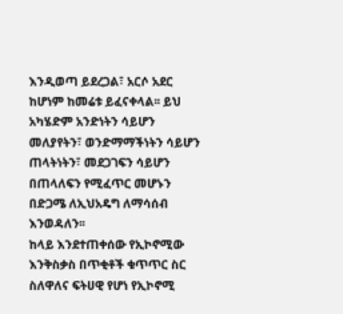እንዲወጣ ይደረጋል፣ አርሶ አደር ከሆነም ከመሬቱ ይፈናቀላል፡፡ ይህ አካሄድም አንድነትን ሳይሆን መለያየትን፣ ወንድማማችነትን ሳይሆን ጠላትነትን፣ መደጋገፍን ሳይሆን በጠላለፍን የሚፈጥር መሆኑን በድጋሜ ለኢህአዴግ ለማሳሰብ እንወዳለን፡፡
ከላይ እንደተጠቀሰው የኢኮኖሚው እንቅስቃስ በጥቂቶች ቁጥጥር ስር ስለዋለና ፍትሀዊ የሆነ የኢኮኖሚ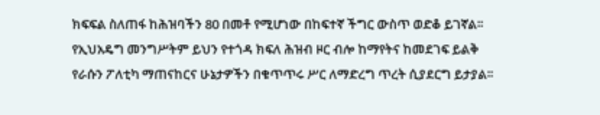ክፍፍል ስለጠፋ ከሕዝባችን 80 በመቶ የሚሆነው በከፍተኛ ችግር ውስጥ ወድቆ ይገኛል፡፡ የኢህአዴግ መንግሥትም ይህን የተጎዳ ክፍለ ሕዝብ ዞር ብሎ ከማየትና ከመደገፍ ይልቅ የራሱን ፖለቲካ ማጠናከርና ሁኔታዎችን በቁጥጥሩ ሥር ለማድረግ ጥረት ሲያደርግ ይታያል፡፡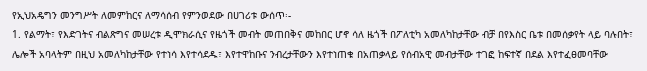የኢህአዴግን መንግሥት ለመምከርና ለማሳሰብ የምንወደው በሀገሪቱ ውሰጥ፡-
1. የልማት፣ የእድገትና ብልጽግና መሠረቱ ዲሞክራሲና የዜጎች መብት መጠበቅና መከበር ሆኖ ሳለ ዜጎች በፖለቲካ አመለካከታቸው ብቻ በየእስር ቤቱ በመሰቃየት ላይ ባሉበት፣ ሌሎች አባላትም በዚህ አመለካከታቸው የተነሳ እየተሳደዱ፣ እየተዋከቡና ንብረታቸውን እየተነጠቁ በአጠቃላይ የሰብአዊ መብታቸው ተገፎ ከፍተኛ በደል እየተፈፀመባቸው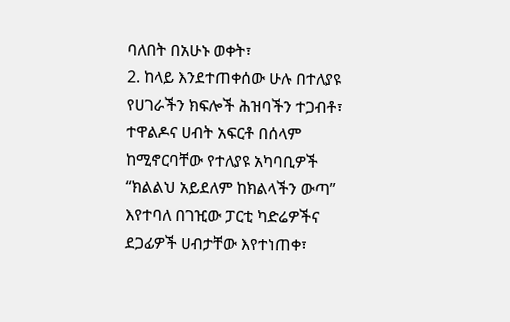ባለበት በአሁኑ ወቀት፣
2. ከላይ እንደተጠቀሰው ሁሉ በተለያዩ የሀገራችን ክፍሎች ሕዝባችን ተጋብቶ፣ ተዋልዶና ሀብት አፍርቶ በሰላም ከሚኖርባቸው የተለያዩ አካባቢዎች “ክልልህ አይደለም ከክልላችን ውጣ” እየተባለ በገዢው ፓርቲ ካድሬዎችና ደጋፊዎች ሀብታቸው እየተነጠቀ፣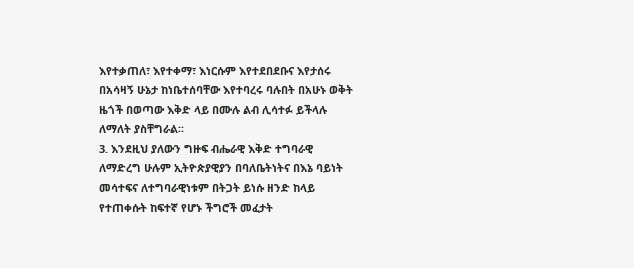እየተቃጠለ፣ እየተቀማ፣ እነርሱም እየተደበደቡና እየታሰሩ በአሳዛኝ ሁኔታ ከነቤተሰባቸው እየተባረሩ ባሉበት በአሁኑ ወቅት ዜጎች በወጣው እቅድ ላይ በሙሉ ልብ ሊሳተፉ ይችላሉ ለማለት ያስቸግራል፡፡
3. እንደዚህ ያለውን ግዙፍ ብሔራዊ እቅድ ተግባራዊ ለማድረግ ሁሉም ኢትዮጵያዊያን በባለቤትነትና በእኔ ባይነት መሳተፍና ለተግባራዊነቱም በትጋት ይነሱ ዘንድ ከላይ የተጠቀሱት ከፍተኛ የሆኑ ችግሮች መፈታት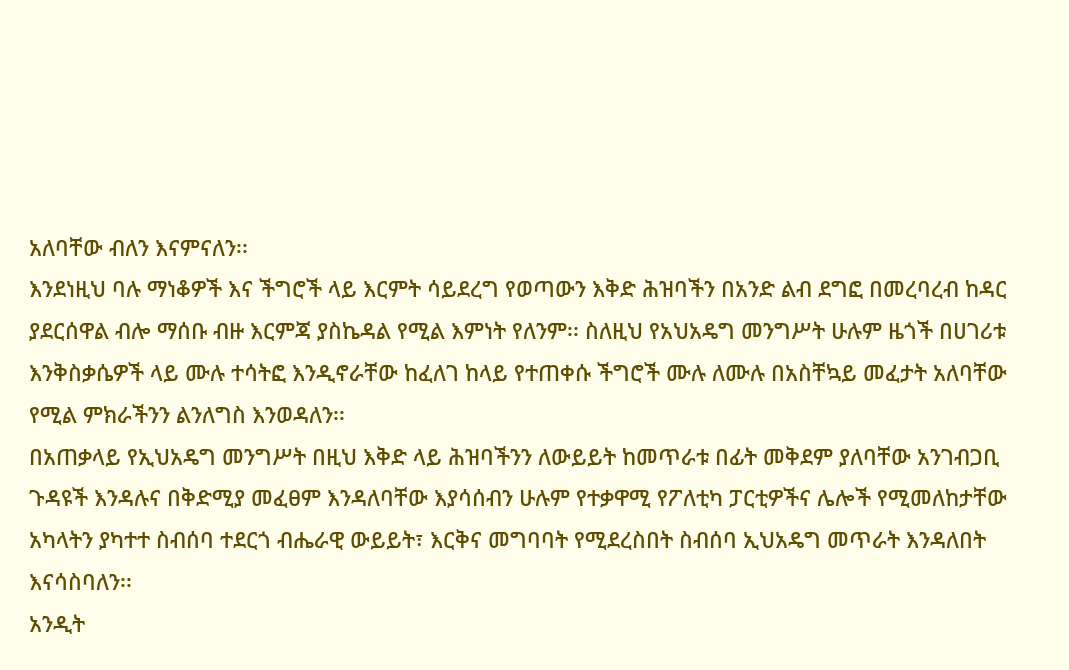አለባቸው ብለን እናምናለን፡፡
እንደነዚህ ባሉ ማነቆዎች እና ችግሮች ላይ እርምት ሳይደረግ የወጣውን እቅድ ሕዝባችን በአንድ ልብ ደግፎ በመረባረብ ከዳር ያደርሰዋል ብሎ ማሰቡ ብዙ እርምጃ ያስኬዳል የሚል እምነት የለንም፡፡ ስለዚህ የአህአዴግ መንግሥት ሁሉም ዜጎች በሀገሪቱ እንቅስቃሴዎች ላይ ሙሉ ተሳትፎ እንዲኖራቸው ከፈለገ ከላይ የተጠቀሱ ችግሮች ሙሉ ለሙሉ በአስቸኳይ መፈታት አለባቸው የሚል ምክራችንን ልንለግስ እንወዳለን፡፡
በአጠቃላይ የኢህአዴግ መንግሥት በዚህ እቅድ ላይ ሕዝባችንን ለውይይት ከመጥራቱ በፊት መቅደም ያለባቸው አንገብጋቢ ጉዳዩች እንዳሉና በቅድሚያ መፈፀም እንዳለባቸው እያሳሰብን ሁሉም የተቃዋሚ የፖለቲካ ፓርቲዎችና ሌሎች የሚመለከታቸው አካላትን ያካተተ ስብሰባ ተደርጎ ብሔራዊ ውይይት፣ እርቅና መግባባት የሚደረስበት ስብሰባ ኢህአዴግ መጥራት እንዳለበት እናሳስባለን፡፡
አንዲት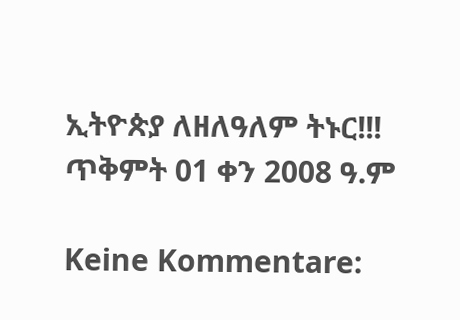ኢትዮጵያ ለዘለዓለም ትኑር!!!
ጥቅምት 01 ቀን 2008 ዓ.ም

Keine Kommentare: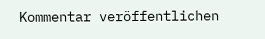Kommentar veröffentlichen